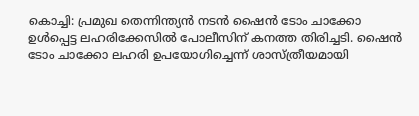കൊച്ചി: പ്രമുഖ തെന്നിന്ത്യൻ നടൻ ഷൈൻ ടോം ചാക്കോ ഉൾപ്പെട്ട ലഹരിക്കേസിൽ പോലീസിന് കനത്ത തിരിച്ചടി. ഷൈൻ ടോം ചാക്കോ ലഹരി ഉപയോഗിച്ചെന്ന് ശാസ്ത്രീയമായി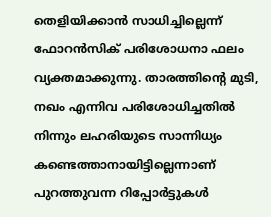തെളിയിക്കാൻ സാധിച്ചില്ലെന്ന് ഫോറൻസിക് പരിശോധനാ ഫലം വ്യക്തമാക്കുന്നു. താരത്തിന്റെ മുടി, നഖം എന്നിവ പരിശോധിച്ചതിൽ നിന്നും ലഹരിയുടെ സാന്നിധ്യം കണ്ടെത്താനായിട്ടില്ലെന്നാണ് പുറത്തുവന്ന റിപ്പോർട്ടുകൾ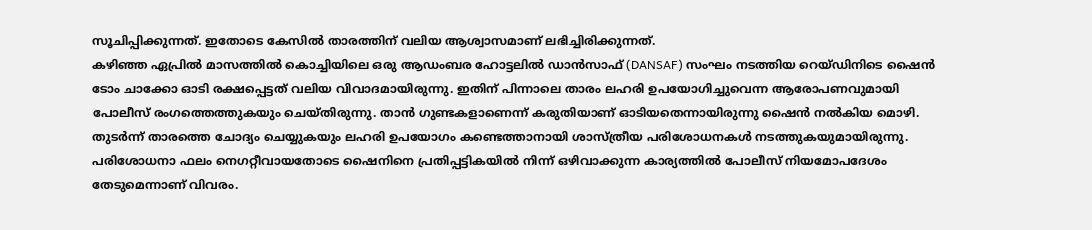സൂചിപ്പിക്കുന്നത്. ഇതോടെ കേസിൽ താരത്തിന് വലിയ ആശ്വാസമാണ് ലഭിച്ചിരിക്കുന്നത്.
കഴിഞ്ഞ ഏപ്രിൽ മാസത്തിൽ കൊച്ചിയിലെ ഒരു ആഡംബര ഹോട്ടലിൽ ഡാൻസാഫ് (DANSAF) സംഘം നടത്തിയ റെയ്ഡിനിടെ ഷൈൻ ടോം ചാക്കോ ഓടി രക്ഷപ്പെട്ടത് വലിയ വിവാദമായിരുന്നു. ഇതിന് പിന്നാലെ താരം ലഹരി ഉപയോഗിച്ചുവെന്ന ആരോപണവുമായി പോലീസ് രംഗത്തെത്തുകയും ചെയ്തിരുന്നു. താൻ ഗുണ്ടകളാണെന്ന് കരുതിയാണ് ഓടിയതെന്നായിരുന്നു ഷൈൻ നൽകിയ മൊഴി. തുടർന്ന് താരത്തെ ചോദ്യം ചെയ്യുകയും ലഹരി ഉപയോഗം കണ്ടെത്താനായി ശാസ്ത്രീയ പരിശോധനകൾ നടത്തുകയുമായിരുന്നു.
പരിശോധനാ ഫലം നെഗറ്റീവായതോടെ ഷൈനിനെ പ്രതിപ്പട്ടികയിൽ നിന്ന് ഒഴിവാക്കുന്ന കാര്യത്തിൽ പോലീസ് നിയമോപദേശം തേടുമെന്നാണ് വിവരം.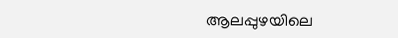ആലപ്പുഴയിലെ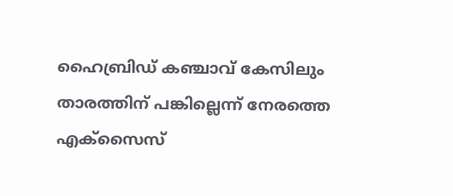ഹൈബ്രിഡ് കഞ്ചാവ് കേസിലും താരത്തിന് പങ്കില്ലെന്ന് നേരത്തെ എക്സൈസ്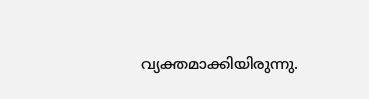വ്യക്തമാക്കിയിരുന്നു.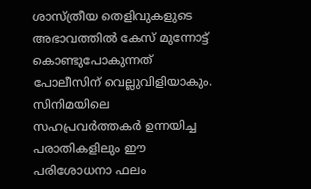ശാസ്ത്രീയ തെളിവുകളുടെ അഭാവത്തിൽ കേസ് മുന്നോട്ട് കൊണ്ടുപോകുന്നത് പോലീസിന് വെല്ലുവിളിയാകും. സിനിമയിലെ സഹപ്രവർത്തകർ ഉന്നയിച്ച പരാതികളിലും ഈ പരിശോധനാ ഫലം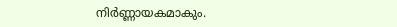നിർണ്ണായകമാകും.